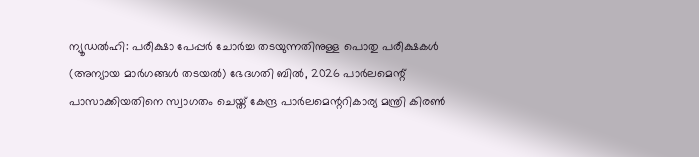ന്യൂഡൽഹി: പരീക്ഷാ പേപ്പർ ചോർച്ച തടയുന്നതിനുള്ള പൊതു പരീക്ഷകൾ (അന്യായ മാർഗങ്ങൾ തടയൽ) ഭേദഗതി ബിൽ, 2026 പാർലമെന്റ് പാസാക്കിയതിനെ സ്വാഗതം ചെയ്ത് കേന്ദ്ര പാർലമെന്ററികാര്യ മന്ത്രി കിരൺ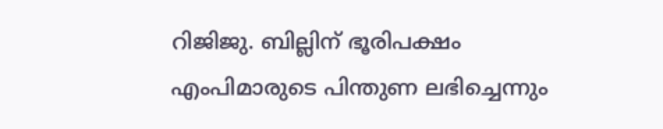റിജിജു. ബില്ലിന് ഭൂരിപക്ഷം എംപിമാരുടെ പിന്തുണ ലഭിച്ചെന്നും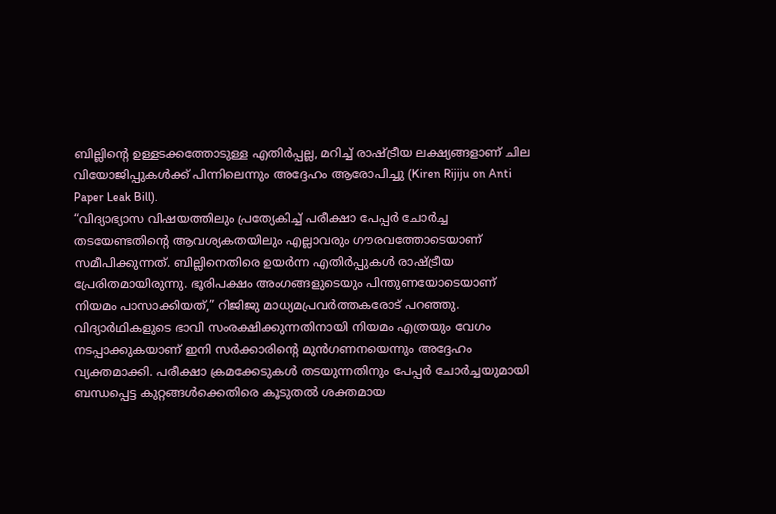ബില്ലിന്റെ ഉള്ളടക്കത്തോടുള്ള എതിർപ്പല്ല, മറിച്ച് രാഷ്ട്രീയ ലക്ഷ്യങ്ങളാണ് ചില വിയോജിപ്പുകൾക്ക് പിന്നിലെന്നും അദ്ദേഹം ആരോപിച്ചു (Kiren Rijiju on Anti Paper Leak Bill).
“വിദ്യാഭ്യാസ വിഷയത്തിലും പ്രത്യേകിച്ച് പരീക്ഷാ പേപ്പർ ചോർച്ച തടയേണ്ടതിന്റെ ആവശ്യകതയിലും എല്ലാവരും ഗൗരവത്തോടെയാണ് സമീപിക്കുന്നത്. ബില്ലിനെതിരെ ഉയർന്ന എതിർപ്പുകൾ രാഷ്ട്രീയ പ്രേരിതമായിരുന്നു. ഭൂരിപക്ഷം അംഗങ്ങളുടെയും പിന്തുണയോടെയാണ് നിയമം പാസാക്കിയത്,” റിജിജു മാധ്യമപ്രവർത്തകരോട് പറഞ്ഞു.
വിദ്യാർഥികളുടെ ഭാവി സംരക്ഷിക്കുന്നതിനായി നിയമം എത്രയും വേഗം നടപ്പാക്കുകയാണ് ഇനി സർക്കാരിന്റെ മുൻഗണനയെന്നും അദ്ദേഹം വ്യക്തമാക്കി. പരീക്ഷാ ക്രമക്കേടുകൾ തടയുന്നതിനും പേപ്പർ ചോർച്ചയുമായി ബന്ധപ്പെട്ട കുറ്റങ്ങൾക്കെതിരെ കൂടുതൽ ശക്തമായ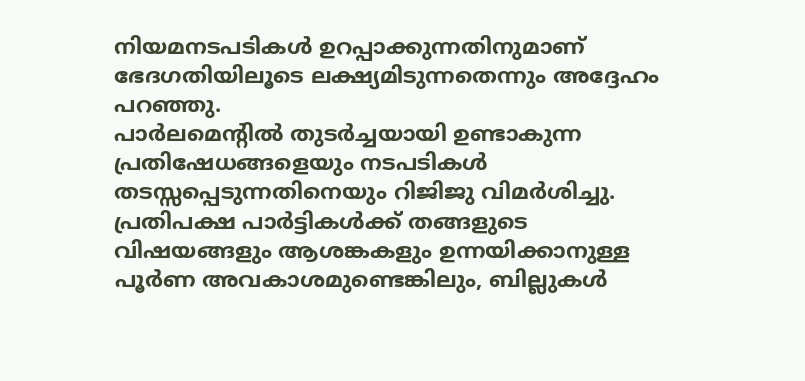നിയമനടപടികൾ ഉറപ്പാക്കുന്നതിനുമാണ് ഭേദഗതിയിലൂടെ ലക്ഷ്യമിടുന്നതെന്നും അദ്ദേഹം പറഞ്ഞു.
പാർലമെന്റിൽ തുടർച്ചയായി ഉണ്ടാകുന്ന പ്രതിഷേധങ്ങളെയും നടപടികൾ തടസ്സപ്പെടുന്നതിനെയും റിജിജു വിമർശിച്ചു. പ്രതിപക്ഷ പാർട്ടികൾക്ക് തങ്ങളുടെ വിഷയങ്ങളും ആശങ്കകളും ഉന്നയിക്കാനുള്ള പൂർണ അവകാശമുണ്ടെങ്കിലും, ബില്ലുകൾ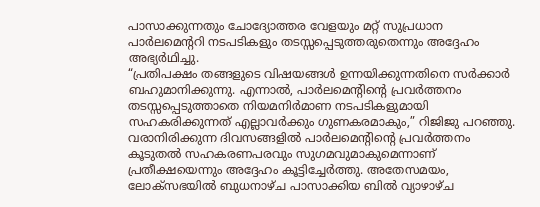പാസാക്കുന്നതും ചോദ്യോത്തര വേളയും മറ്റ് സുപ്രധാന പാർലമെന്ററി നടപടികളും തടസ്സപ്പെടുത്തരുതെന്നും അദ്ദേഹം അഭ്യർഥിച്ചു.
“പ്രതിപക്ഷം തങ്ങളുടെ വിഷയങ്ങൾ ഉന്നയിക്കുന്നതിനെ സർക്കാർ ബഹുമാനിക്കുന്നു. എന്നാൽ, പാർലമെന്റിന്റെ പ്രവർത്തനം തടസ്സപ്പെടുത്താതെ നിയമനിർമാണ നടപടികളുമായി സഹകരിക്കുന്നത് എല്ലാവർക്കും ഗുണകരമാകും,” റിജിജു പറഞ്ഞു. വരാനിരിക്കുന്ന ദിവസങ്ങളിൽ പാർലമെന്റിന്റെ പ്രവർത്തനം കൂടുതൽ സഹകരണപരവും സുഗമവുമാകുമെന്നാണ് പ്രതീക്ഷയെന്നും അദ്ദേഹം കൂട്ടിച്ചേർത്തു. അതേസമയം, ലോക്സഭയിൽ ബുധനാഴ്ച പാസാക്കിയ ബിൽ വ്യാഴാഴ്ച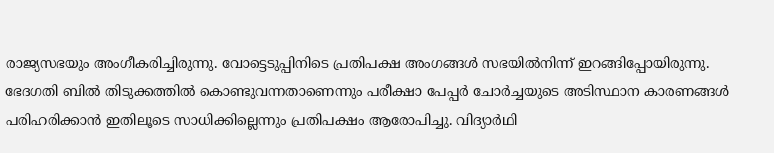രാജ്യസഭയും അംഗീകരിച്ചിരുന്നു. വോട്ടെടുപ്പിനിടെ പ്രതിപക്ഷ അംഗങ്ങൾ സഭയിൽനിന്ന് ഇറങ്ങിപ്പോയിരുന്നു. ഭേദഗതി ബിൽ തിടുക്കത്തിൽ കൊണ്ടുവന്നതാണെന്നും പരീക്ഷാ പേപ്പർ ചോർച്ചയുടെ അടിസ്ഥാന കാരണങ്ങൾ പരിഹരിക്കാൻ ഇതിലൂടെ സാധിക്കില്ലെന്നും പ്രതിപക്ഷം ആരോപിച്ചു. വിദ്യാർഥി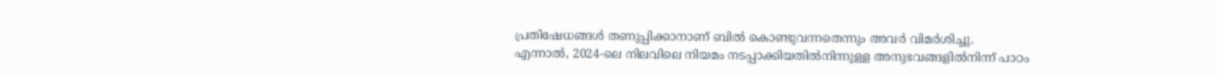പ്രതിഷേധങ്ങൾ തണുപ്പിക്കാനാണ് ബിൽ കൊണ്ടുവന്നതെന്നും അവർ വിമർശിച്ചു.
എന്നാൽ, 2024-ലെ നിലവിലെ നിയമം നടപ്പാക്കിയതിൽനിന്നുള്ള അനുഭവങ്ങളിൽനിന്ന് പാഠം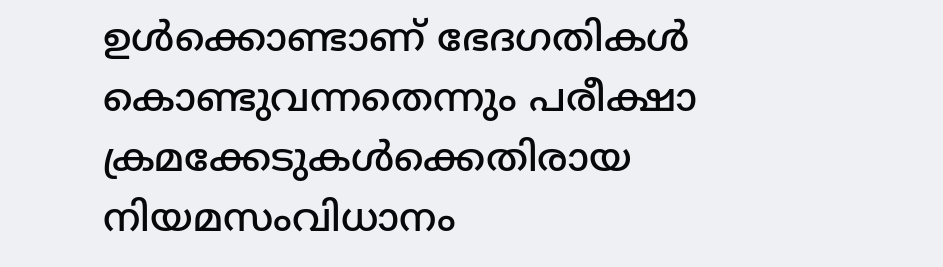ഉൾക്കൊണ്ടാണ് ഭേദഗതികൾ കൊണ്ടുവന്നതെന്നും പരീക്ഷാ ക്രമക്കേടുകൾക്കെതിരായ നിയമസംവിധാനം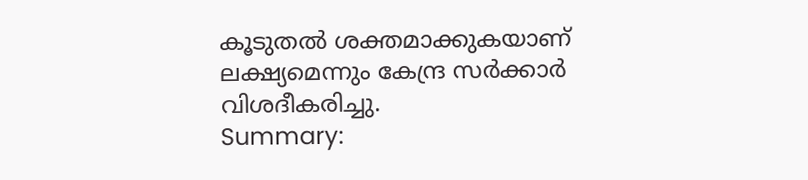കൂടുതൽ ശക്തമാക്കുകയാണ് ലക്ഷ്യമെന്നും കേന്ദ്ര സർക്കാർ വിശദീകരിച്ചു.
Summary: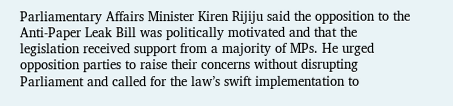Parliamentary Affairs Minister Kiren Rijiju said the opposition to the Anti-Paper Leak Bill was politically motivated and that the legislation received support from a majority of MPs. He urged opposition parties to raise their concerns without disrupting Parliament and called for the law’s swift implementation to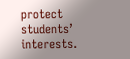protect students’ interests.